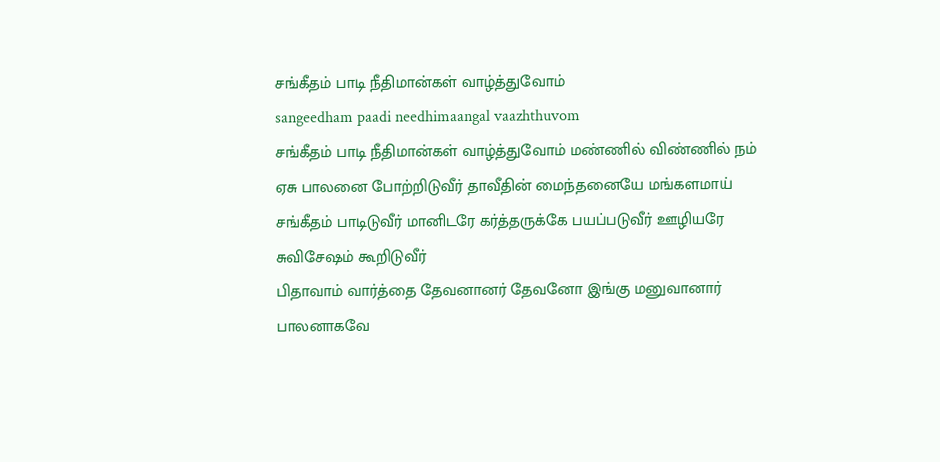சங்கீதம் பாடி நீதிமான்கள் வாழ்த்துவோம்
sangeedham paadi needhimaangal vaazhthuvom
சங்கீதம் பாடி நீதிமான்கள் வாழ்த்துவோம் மண்ணில் விண்ணில் நம் ஏசு பாலனை போற்றிடுவீர் தாவீதின் மைந்தனையே மங்களமாய் சங்கீதம் பாடிடுவீர் மானிடரே கர்த்தருக்கே பயப்படுவீர் ஊழியரே சுவிசேஷம் கூறிடுவீர்
பிதாவாம் வார்த்தை தேவனானர் தேவனோ இங்கு மனுவானார் பாலனாகவே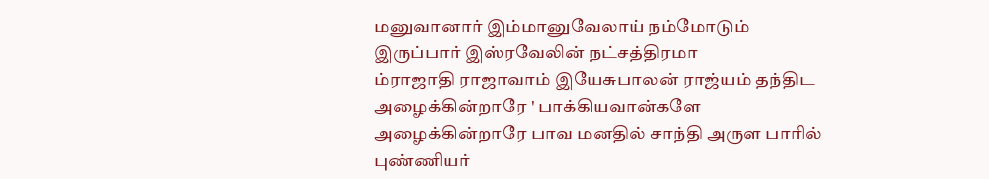மனுவானார் இம்மானுவேலாய் நம்மோடும் இருப்பார் இஸ்ரவேலின் நட்சத்திரமா
ம்ராஜாதி ராஜாவாம் இயேசுபாலன் ராஜ்யம் தந்திட அழைக்கின்றாரே ' பாக்கியவான்களே அழைக்கின்றாரே பாவ மனதில் சாந்தி அருள பாரில் புண்ணியர்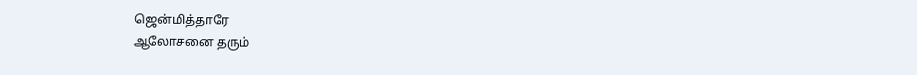ஜென்மித்தாரே
ஆலோசனை தரும்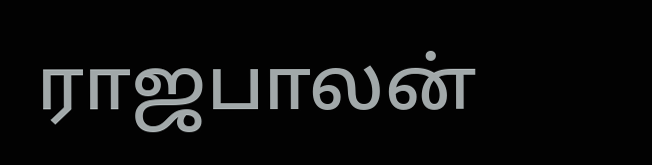ராஜபாலன்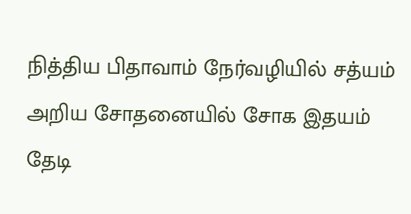நித்திய பிதாவாம் நேர்வழியில் சத்யம் அறிய சோதனையில் சோக இதயம் தேடி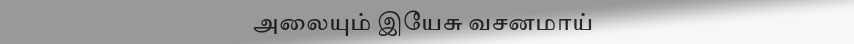அலையும் இயேசு வசனமாய்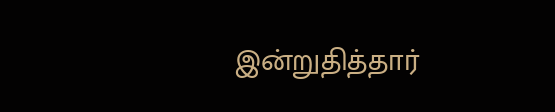இன்றுதித்தார்